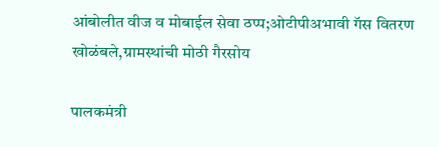आंबोलीत वीज व मोबाईल सेवा ठप्प;ओटीपीअभावी गॅस वितरण खोळंबले,ग्रामस्थांची मोठी गैरसोय

पालकमंत्री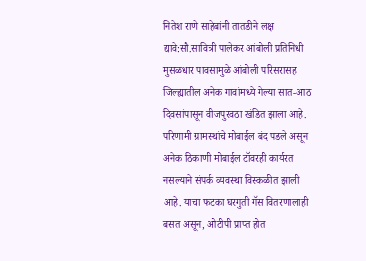नितेश राणे साहेबांनी तातडीने लक्ष द्यावे:सौ.सावित्री पालेकर आंबोली प्रतिनिधी मुसळधार पावसामुळे आंबोली परिसरासह जिल्ह्यातील अनेक गावांमध्ये गेल्या सात-आठ दिवसांपासून वीजपुरवठा खंडित झाला आहे. परिणामी ग्रामस्थांचे मोबाईल बंद पडले असून अनेक ठिकाणी मोबाईल टॉवरही कार्यरत नसल्याने संपर्क व्यवस्था विस्कळीत झाली आहे. याचा फटका घरगुती गॅस वितरणालाही बसत असून, ओटीपी प्राप्त होत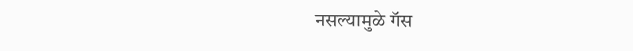नसल्यामुळे गॅस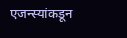एजन्स्यांकडून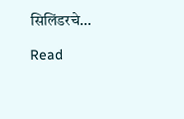सिलिंडरचे…

Read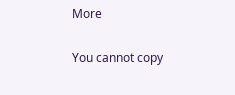More

You cannot copy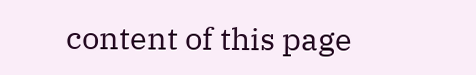content of this page